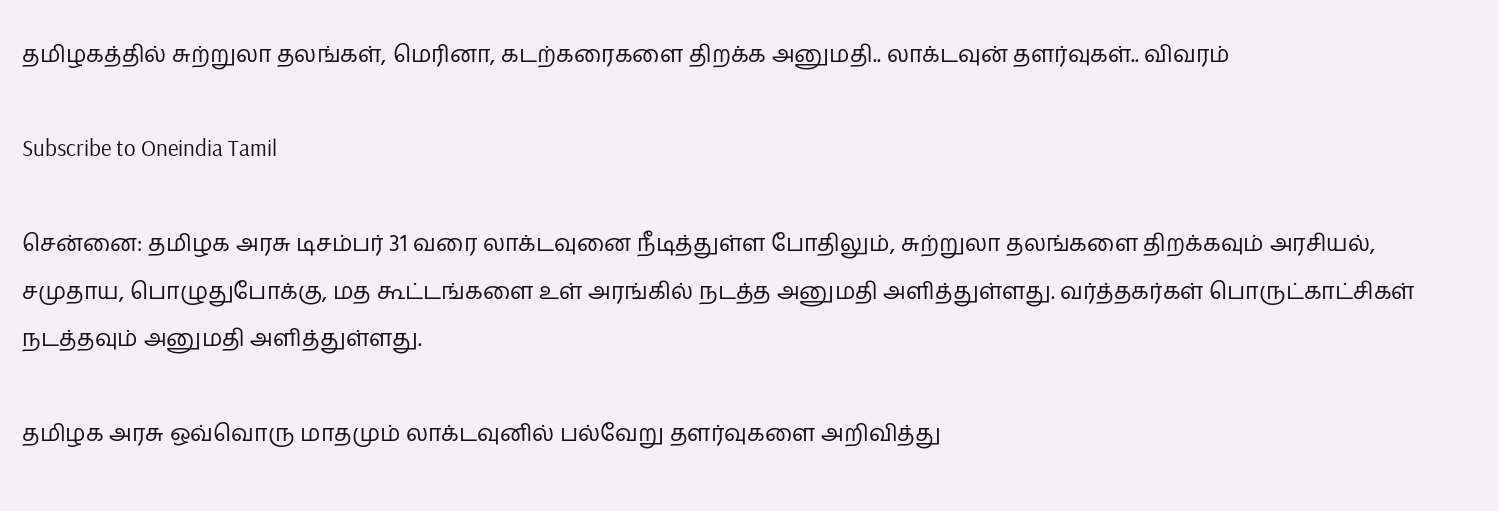தமிழகத்தில் சுற்றுலா தலங்கள், மெரினா, கடற்கரைகளை திறக்க அனுமதி.. லாக்டவுன் தளர்வுகள்.. விவரம்

Subscribe to Oneindia Tamil

சென்னை: தமிழக அரசு டிசம்பர் 31 வரை லாக்டவுனை நீடித்துள்ள போதிலும், சுற்றுலா தலங்களை திறக்கவும் அரசியல், சமுதாய, பொழுதுபோக்கு, மத கூட்டங்களை உள் அரங்கில் நடத்த அனுமதி அளித்துள்ளது. வர்த்தகர்கள் பொருட்காட்சிகள் நடத்தவும் அனுமதி அளித்துள்ளது.

தமிழக அரசு ஒவ்வொரு மாதமும் லாக்டவுனில் பல்வேறு தளர்வுகளை அறிவித்து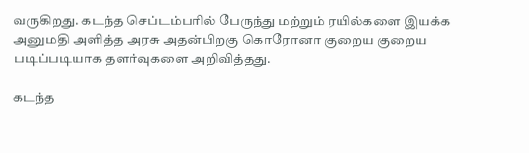வருகிறது. கடந்த செப்டம்பரில் பேருந்து மற்றும் ரயில்களை இயக்க அனுமதி அளித்த அரசு அதன்பிறகு கொரோனா குறைய குறைய படிப்படியாக தளர்வுகளை அறிவித்தது.

கடந்த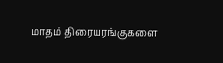மாதம் திரையரங்குகளை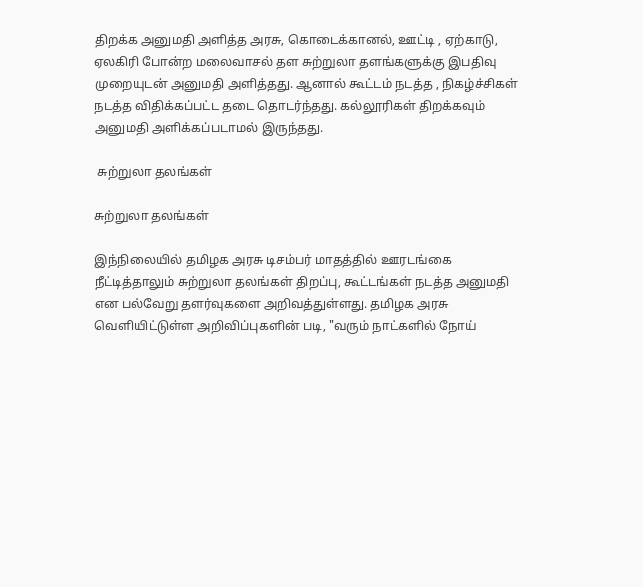திறக்க அனுமதி அளித்த அரசு, கொடைக்கானல், ஊட்டி , ஏற்காடு, ஏலகிரி போன்ற மலைவாசல் தள சுற்றுலா தளங்களுக்கு இபதிவு முறையுடன் அனுமதி அளித்தது. ஆனால் கூட்டம் நடத்த , நிகழ்ச்சிகள் நடத்த விதிக்கப்பட்ட தடை தொடர்ந்தது. கல்லூரிகள் திறக்கவும் அனுமதி அளிக்கப்படாமல் இருந்தது.

 சுற்றுலா தலங்கள்

சுற்றுலா தலங்கள்

இந்நிலையில் தமிழக அரசு டிசம்பர் மாதத்தில் ஊரடங்கை நீட்டித்தாலும் சுற்றுலா தலங்கள் திறப்பு, கூட்டங்கள் நடத்த அனுமதி என பல்வேறு தளர்வுகளை அறிவத்துள்ளது. தமிழக அரசு வெளியிட்டுள்ள அறிவிப்புகளின் படி, "வரும் நாட்களில் நோய்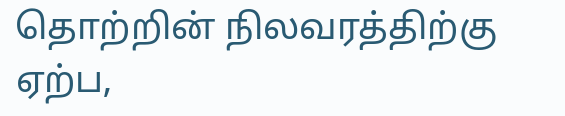தொற்றின் நிலவரத்திற்கு ஏற்ப,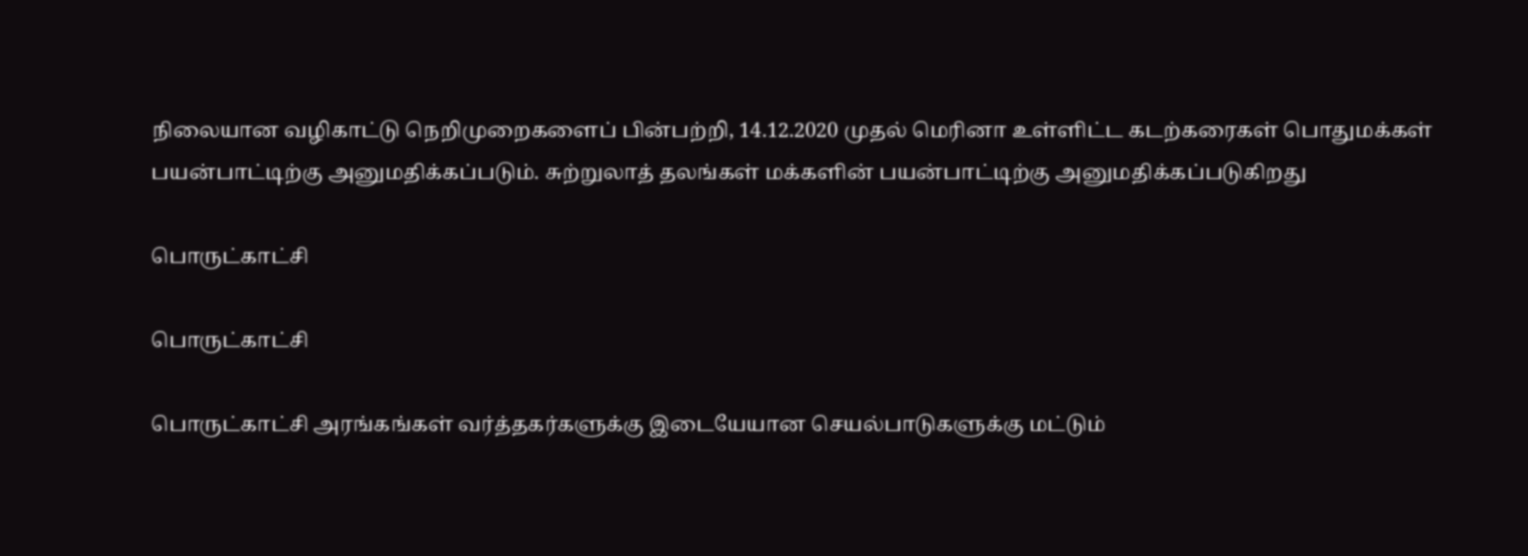நிலையான வழிகாட்டு நெறிமுறைகளைப் பின்பற்றி, 14.12.2020 முதல் மெரினா உள்ளிட்ட கடற்கரைகள் பொதுமக்கள் பயன்பாட்டிற்கு அனுமதிக்கப்படும். சுற்றுலாத் தலங்கள் மக்களின் பயன்பாட்டிற்கு அனுமதிக்கப்படுகிறது

பொருட்காட்சி

பொருட்காட்சி

பொருட்காட்சி அரங்கங்கள் வர்த்தகர்களுக்கு இடையேயான செயல்பாடுகளுக்கு மட்டும்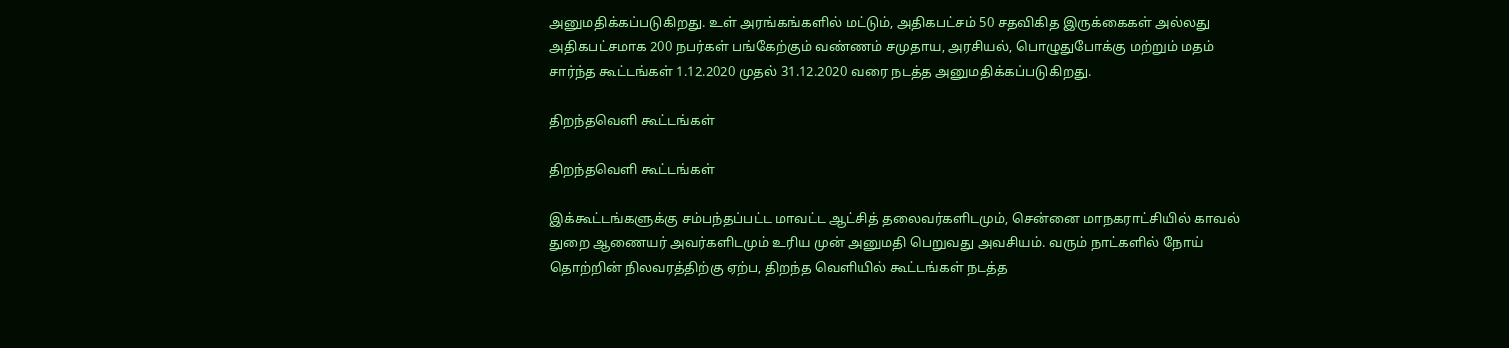அனுமதிக்கப்படுகிறது. உள் அரங்கங்களில் மட்டும், அதிகபட்சம் 50 சதவிகித இருக்கைகள் அல்லது அதிகபட்சமாக 200 நபர்கள் பங்கேற்கும் வண்ணம் சமுதாய, அரசியல், பொழுதுபோக்கு மற்றும் மதம் சார்ந்த கூட்டங்கள் 1.12.2020 முதல் 31.12.2020 வரை நடத்த அனுமதிக்கப்படுகிறது.

திறந்தவெளி கூட்டங்கள்

திறந்தவெளி கூட்டங்கள்

இக்கூட்டங்களுக்கு சம்பந்தப்பட்ட மாவட்ட ஆட்சித் தலைவர்களிடமும், சென்னை மாநகராட்சியில் காவல் துறை ஆணையர் அவர்களிடமும் உரிய முன் அனுமதி பெறுவது அவசியம். வரும் நாட்களில் நோய் தொற்றின் நிலவரத்திற்கு ஏற்ப, திறந்த வெளியில் கூட்டங்கள் நடத்த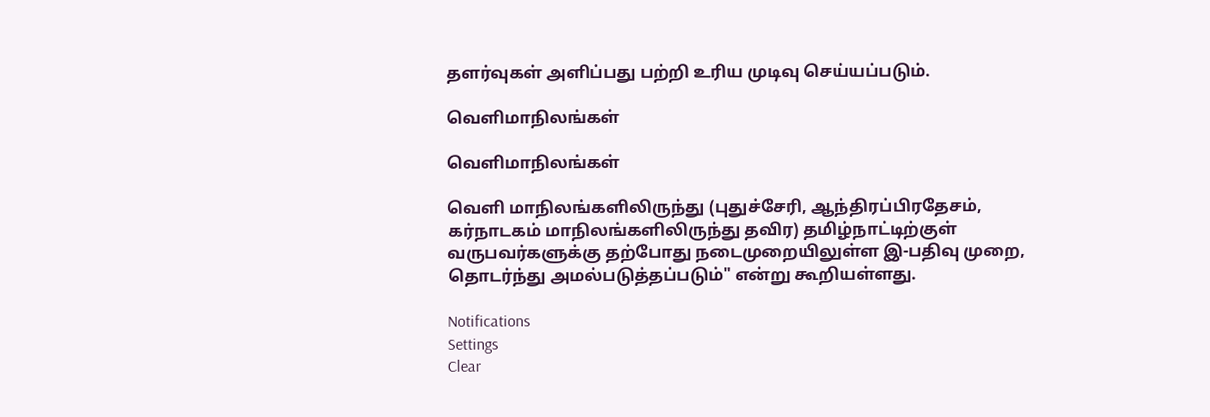தளர்வுகள் அளிப்பது பற்றி உரிய முடிவு செய்யப்படும்.

வெளிமாநிலங்கள்

வெளிமாநிலங்கள்

வெளி மாநிலங்களிலிருந்து (புதுச்சேரி, ஆந்திரப்பிரதேசம், கர்நாடகம் மாநிலங்களிலிருந்து தவிர) தமிழ்நாட்டிற்குள் வருபவர்களுக்கு தற்போது நடைமுறையிலுள்ள இ-பதிவு முறை, தொடர்ந்து அமல்படுத்தப்படும்" என்று கூறியள்ளது.

Notifications
Settings
Clear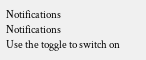Notifications
Notifications
Use the toggle to switch on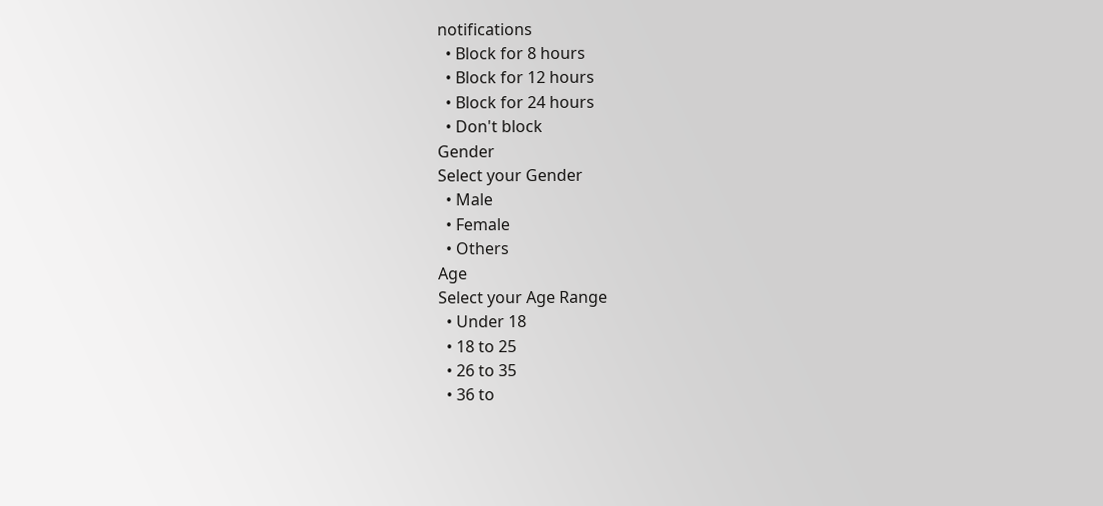notifications
  • Block for 8 hours
  • Block for 12 hours
  • Block for 24 hours
  • Don't block
Gender
Select your Gender
  • Male
  • Female
  • Others
Age
Select your Age Range
  • Under 18
  • 18 to 25
  • 26 to 35
  • 36 to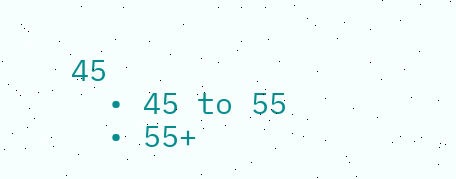45
  • 45 to 55
  • 55+